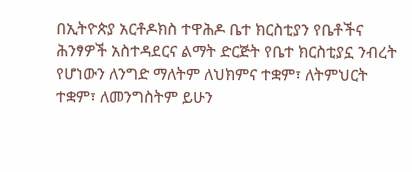በኢትዮጵያ አርቶዶክስ ተዋሕዶ ቤተ ክርስቲያን የቤቶችና ሕንፃዎች አስተዳደርና ልማት ድርጅት የቤተ ክርስቲያኗ ንብረት የሆነውን ለንግድ ማለትም ለህክምና ተቋም፣ ለትምህርት ተቋም፣ ለመንግስትም ይሁን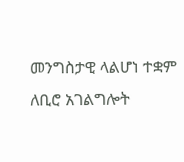መንግስታዊ ላልሆነ ተቋም ለቢሮ አገልግሎት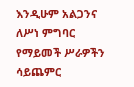እንዲሁም አልጋንና ለሥነ ምግባር የማይመች ሥራዎችን ሳይጨምር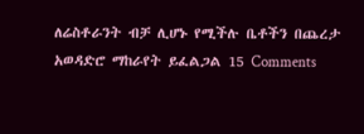ለሬስቶራንት ብቻ ሊሆኑ የሚችሉ ቤቶችን በጨረታ አወዳድሮ ማከራየት ይፈልጋል 15 Comments